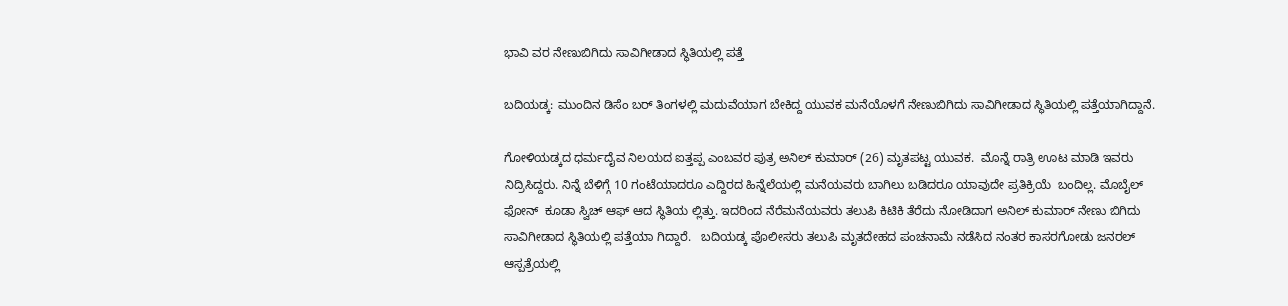ಭಾವಿ ವರ ನೇಣುಬಿಗಿದು ಸಾವಿಗೀಡಾದ ಸ್ಥಿತಿಯಲ್ಲಿ ಪತ್ತೆ

ಬದಿಯಡ್ಕ: ಮುಂದಿನ ಡಿಸೆಂ ಬರ್ ತಿಂಗಳಲ್ಲಿ ಮದುವೆಯಾಗ ಬೇಕಿದ್ದ ಯುವಕ ಮನೆಯೊಳಗೆ ನೇಣುಬಿಗಿದು ಸಾವಿಗೀಡಾದ ಸ್ಥಿತಿಯಲ್ಲಿ ಪತ್ತೆಯಾಗಿದ್ದಾನೆ.

ಗೋಳಿಯಡ್ಕದ ಧರ್ಮದೈವ ನಿಲಯದ ಐತ್ತಪ್ಪ ಎಂಬವರ ಪುತ್ರ ಅನಿಲ್ ಕುಮಾರ್ (26) ಮೃತಪಟ್ಟ ಯುವಕ.  ಮೊನ್ನೆ ರಾತ್ರಿ ಊಟ ಮಾಡಿ ಇವರು ನಿದ್ರಿಸಿದ್ದರು. ನಿನ್ನೆ ಬೆಳಿಗ್ಗೆ 10 ಗಂಟೆಯಾದರೂ ಎದ್ದಿರದ ಹಿನ್ನೆಲೆಯಲ್ಲಿ ಮನೆಯವರು ಬಾಗಿಲು ಬಡಿದರೂ ಯಾವುದೇ ಪ್ರತಿಕ್ರಿಯೆ  ಬಂದಿಲ್ಲ. ಮೊಬೈಲ್ ಫೋನ್  ಕೂಡಾ ಸ್ವಿಚ್ ಆಫ್ ಆದ ಸ್ಥಿತಿಯ ಲ್ಲಿತ್ತು. ಇದರಿಂದ ನೆರೆಮನೆಯವರು ತಲುಪಿ ಕಿಟಿಕಿ ತೆರೆದು ನೋಡಿದಾಗ ಅನಿಲ್ ಕುಮಾರ್ ನೇಣು ಬಿಗಿದು ಸಾವಿಗೀಡಾದ ಸ್ಥಿತಿಯಲ್ಲಿ ಪತ್ತೆಯಾ ಗಿದ್ದಾರೆ.   ಬದಿಯಡ್ಕ ಪೊಲೀಸರು ತಲುಪಿ ಮೃತದೇಹದ ಪಂಚನಾಮೆ ನಡೆಸಿದ ನಂತರ ಕಾಸರಗೋಡು ಜನರಲ್ ಆಸ್ಪತ್ರೆಯಲ್ಲಿ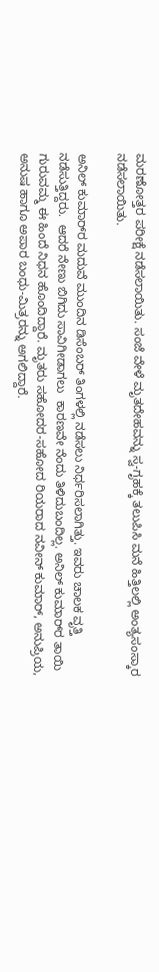ಮರಣೋತ್ತರ ಪರೀಕ್ಷೆ ನಡೆಸಲಾಯಿತು. ಸಂಜೆ ವೇಳೆ ಮೃತದೇಹವನ್ನು ಸ್ವ-ಗೃಹಕ್ಕೆ ತಲುಪಿಸಿ ಮನೆ ಹಿತ್ತಿಲಲ್ಲಿ ಅಂತ್ಯಸಂಸ್ಕಾರ ನಡೆಸಲಾಯಿತು.

ಅನಿಲ್ ಕುಮಾರ್‌ರ ಮದುವೆ ಮುಂದಿನ ಡಿಸೆಂಬರ್ ತಿಂಗಳಲ್ಲಿ ನಡೆಸಲು ನಿರ್ಧರಿಸಲಾಗಿತ್ತು. ಇವರು ಚಾಲಕ ವೃತ್ತಿ ನಡೆಸುತ್ತಿದ್ದರು.  ಆದರೆ ನೇಣು ಬಿಗಿದು ಸಾವಿಗೀಡಾಗಲು  ಕಾರಣವೇ ನೆಂದು ತಿಳಿದುಬಂದಿಲ್ಲ. ಅನಿಲ್ ಕುಮಾರ್‌ರ ತಾಯಿ ಗುರುವಮ್ಮ ಈ ಹಿಂದೆ ನಿಧನ ಹೊಂದಿದ್ದಾರೆ. ಮೃತರು ಸಹೋದರ-ಸಹೋದ ರಿಯರಾದ ನವೀನ್ ಕುಮಾರ್, ಅನುಪ್ರಿಯ, ಅನುಷ ಹಾಗೂ ಅಪಾರ ಬಂಧು-ಮಿತ್ರರನ್ನು ಅಗಲಿದ್ದಾರೆ.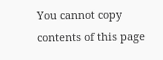You cannot copy contents of this page